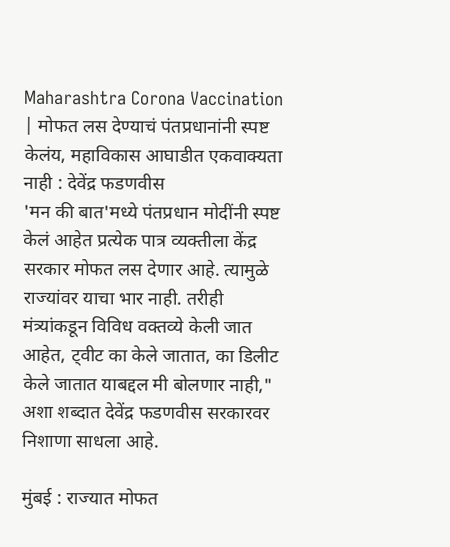Maharashtra Corona Vaccination | मोफत लस देण्याचं पंतप्रधानांनी स्पष्ट केलंय, महाविकास आघाडीत एकवाक्यता नाही : देवेंद्र फडणवीस
'मन की बात'मध्ये पंतप्रधान मोदींनी स्पष्ट केलं आहेत प्रत्येक पात्र व्यक्तीला केंद्र सरकार मोफत लस देणार आहे. त्यामुळे राज्यांवर याचा भार नाही. तरीही मंत्र्यांकडून विविध वक्तव्ये केली जात आहेत, ट्वीट का केले जातात, का डिलीट केले जातात याबद्दल मी बोलणार नाही," अशा शब्दात देवेंद्र फडणवीस सरकारवर निशाणा साधला आहे.

मुंबई : राज्यात मोफत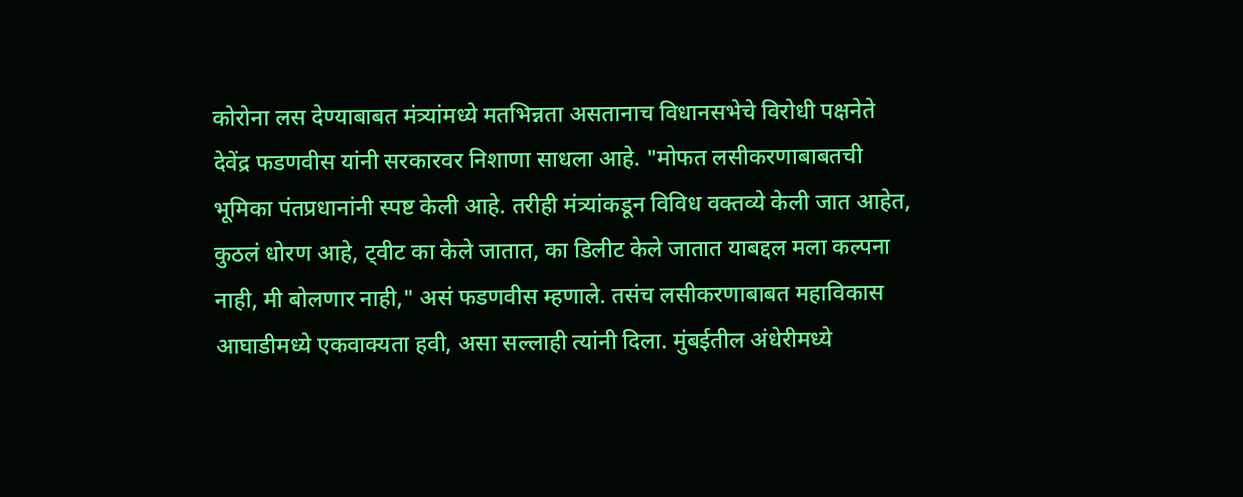कोरोना लस देण्याबाबत मंत्र्यांमध्ये मतभिन्नता असतानाच विधानसभेचे विरोधी पक्षनेते देवेंद्र फडणवीस यांनी सरकारवर निशाणा साधला आहे. "मोफत लसीकरणाबाबतची भूमिका पंतप्रधानांनी स्पष्ट केली आहे. तरीही मंत्र्यांकडून विविध वक्तव्ये केली जात आहेत, कुठलं धोरण आहे, ट्वीट का केले जातात, का डिलीट केले जातात याबद्दल मला कल्पना नाही, मी बोलणार नाही," असं फडणवीस म्हणाले. तसंच लसीकरणाबाबत महाविकास आघाडीमध्ये एकवाक्यता हवी, असा सल्लाही त्यांनी दिला. मुंबईतील अंधेरीमध्ये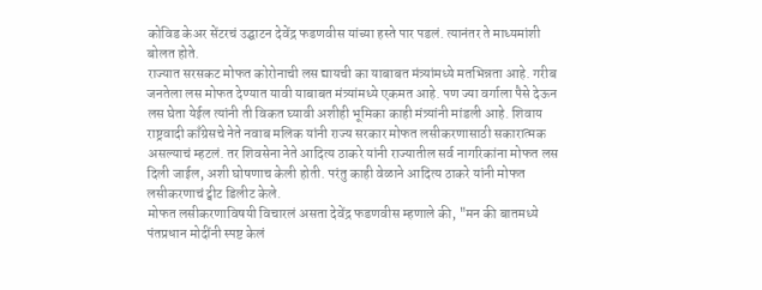कोविड केअर सेंटरचं उद्घाटन देवेंद्र फडणवीस यांच्या हस्ते पार पडलं. त्यानंतर ते माध्यमांशी बोलत होते.
राज्यात सरसकट मोफत कोरोनाची लस द्यायची का याबाबत मंत्र्यांमध्ये मतभिन्नता आहे. गरीब जनतेला लस मोफत देण्यात यावी याबाबत मंत्र्यांमध्ये एकमत आहे. पण ज्या वर्गाला पैसे देऊन लस घेता येईल त्यांनी ती विकत घ्यावी अशीही भूमिका काही मंत्र्यांनी मांडली आहे. शिवाय राष्ट्रवादी काँग्रेसचे नेते नवाब मलिक यांनी राज्य सरकार मोफत लसीकरणासाठी सकारात्मक असल्याचं म्हटलं. तर शिवसेना नेते आदित्य ठाकरे यांनी राज्यातील सर्व नागरिकांना मोफत लस दिली जाईल, अशी घोषणाच केली होती. परंतु काही वेळाने आदित्य ठाकरे यांनी मोफत लसीकरणाचं ट्वीट डिलीट केले.
मोफत लसीकरणाविषयी विचारलं असता देवेंद्र फडणवीस म्हणाले की, "मन की बातमध्ये पंतप्रधान मोदींनी स्पष्ट केलं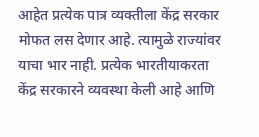आहेत प्रत्येक पात्र व्यक्तीला केंद्र सरकार मोफत लस देणार आहे. त्यामुळे राज्यांवर याचा भार नाही. प्रत्येक भारतीयाकरता केंद्र सरकारने व्यवस्था केली आहे आणि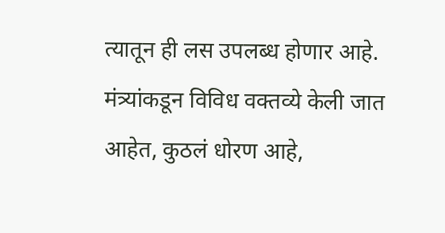त्यातून ही लस उपलब्ध होणार आहे. मंत्र्यांकडून विविध वक्तव्ये केली जात आहेत, कुठलं धोरण आहे,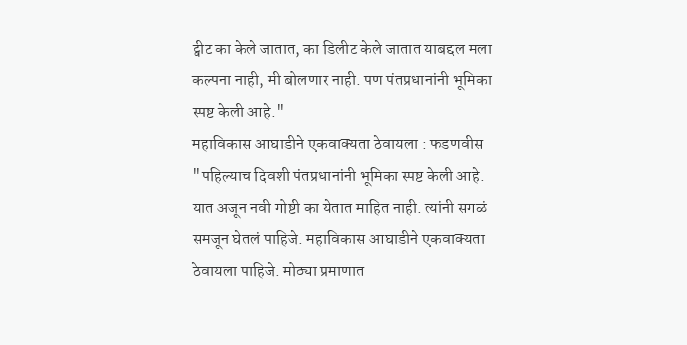ट्वीट का केले जातात, का डिलीट केले जातात याबद्दल मला कल्पना नाही, मी बोलणार नाही. पण पंतप्रधानांनी भूमिका स्पष्ट केली आहे."
महाविकास आघाडीने एकवाक्यता ठेवायला : फडणवीस
"पहिल्याच दिवशी पंतप्रधानांनी भूमिका स्पष्ट केली आहे. यात अजून नवी गोष्टी का येतात माहित नाही. त्यांनी सगळं समजून घेतलं पाहिजे. महाविकास आघाडीने एकवाक्यता ठेवायला पाहिजे. मोठ्या प्रमाणात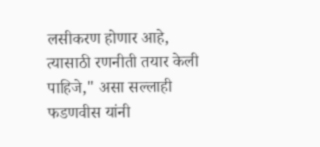लसीकरण होणार आहे, त्यासाठी रणनीती तयार केली पाहिजे," असा सल्लाही फडणवीस यांनी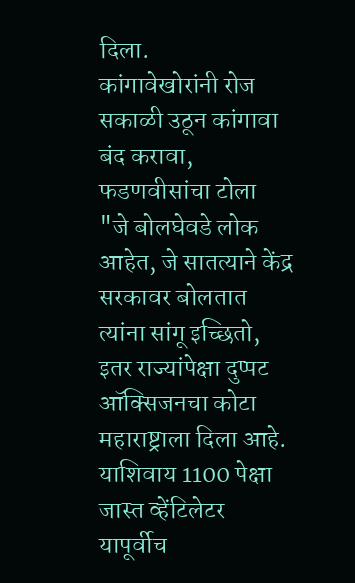दिला.
कांगावेखोरांनी रोज सकाळी उठून कांगावा बंद करावा, फडणवीसांचा टोला
"जे बोलघेवडे लोक आहेत, जे सातत्याने केंद्र सरकावर बोलतात त्यांना सांगू इच्छितो, इतर राज्यांपेक्षा दुप्पट ऑक्सिजनचा कोटा महाराष्ट्राला दिला आहे. याशिवाय 1100 पेक्षा जास्त व्हेंटिलेटर यापूर्वीच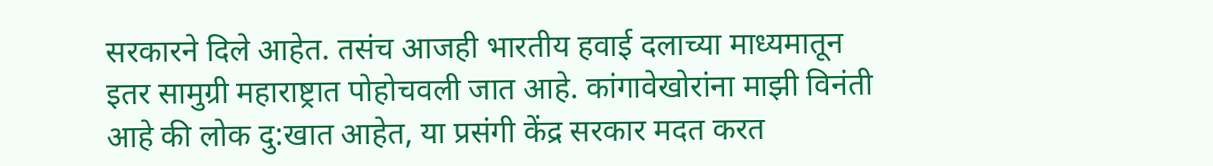सरकारने दिले आहेत. तसंच आजही भारतीय हवाई दलाच्या माध्यमातून इतर सामुग्री महाराष्ट्रात पोहोचवली जात आहे. कांगावेखोरांना माझी विनंती आहे की लोक दु:खात आहेत, या प्रसंगी केंद्र सरकार मदत करत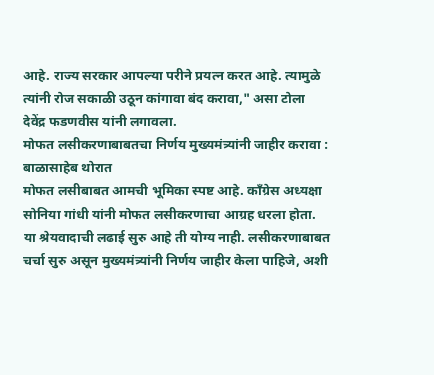आहे. राज्य सरकार आपल्या परीने प्रयत्न करत आहे. त्यामुळे त्यांनी रोज सकाळी उठून कांगावा बंद करावा," असा टोला देवेंद्र फडणवीस यांनी लगावला.
मोफत लसीकरणाबाबतचा निर्णय मुख्यमंत्र्यांनी जाहीर करावा : बाळासाहेब थोरात
मोफत लसीबाबत आमची भूमिका स्पष्ट आहे. काँग्रेस अध्यक्षा सोनिया गांधी यांनी मोफत लसीकरणाचा आग्रह धरला होता. या श्रेयवादाची लढाई सुरु आहे ती योग्य नाही. लसीकरणाबाबत चर्चा सुरु असून मुख्यमंत्र्यांनी निर्णय जाहीर केला पाहिजे, अशी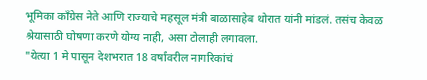भूमिका काँग्रेस नेते आणि राज्याचे महसूल मंत्री बाळासाहेब थोरात यांनी मांडलं. तसंच केवळ श्रेयासाठी घोषणा करणे योग्य नाही, असा टोलाही लगावला.
"येत्या 1 मे पासून देशभरात 18 वर्षांवरील नागरिकांचं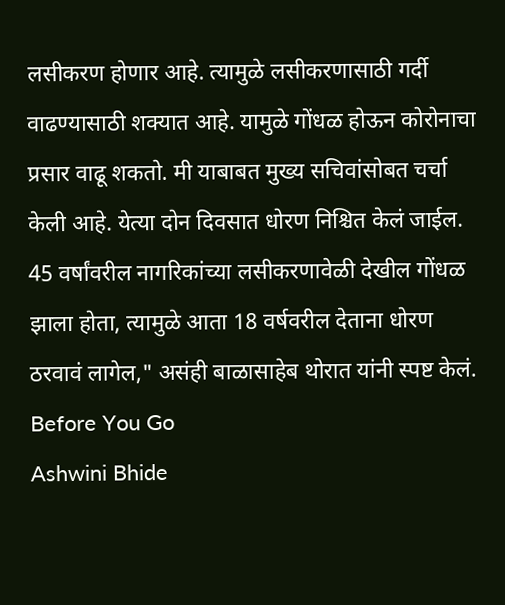लसीकरण होणार आहे. त्यामुळे लसीकरणासाठी गर्दी वाढण्यासाठी शक्यात आहे. यामुळे गोंधळ होऊन कोरोनाचा प्रसार वाढू शकतो. मी याबाबत मुख्य सचिवांसोबत चर्चा केली आहे. येत्या दोन दिवसात धोरण निश्चित केलं जाईल. 45 वर्षांवरील नागरिकांच्या लसीकरणावेळी देखील गोंधळ झाला होता, त्यामुळे आता 18 वर्षवरील देताना धोरण ठरवावं लागेल," असंही बाळासाहेब थोरात यांनी स्पष्ट केलं.
Before You Go
Ashwini Bhide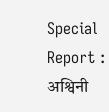Special Report : अश्विनी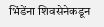भिंडेंना शिवसेनेकडून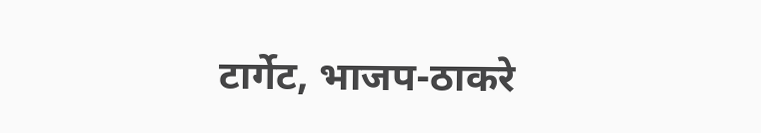टार्गेट, भाजप-ठाकरे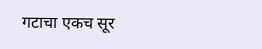गटाचा एकच सूर